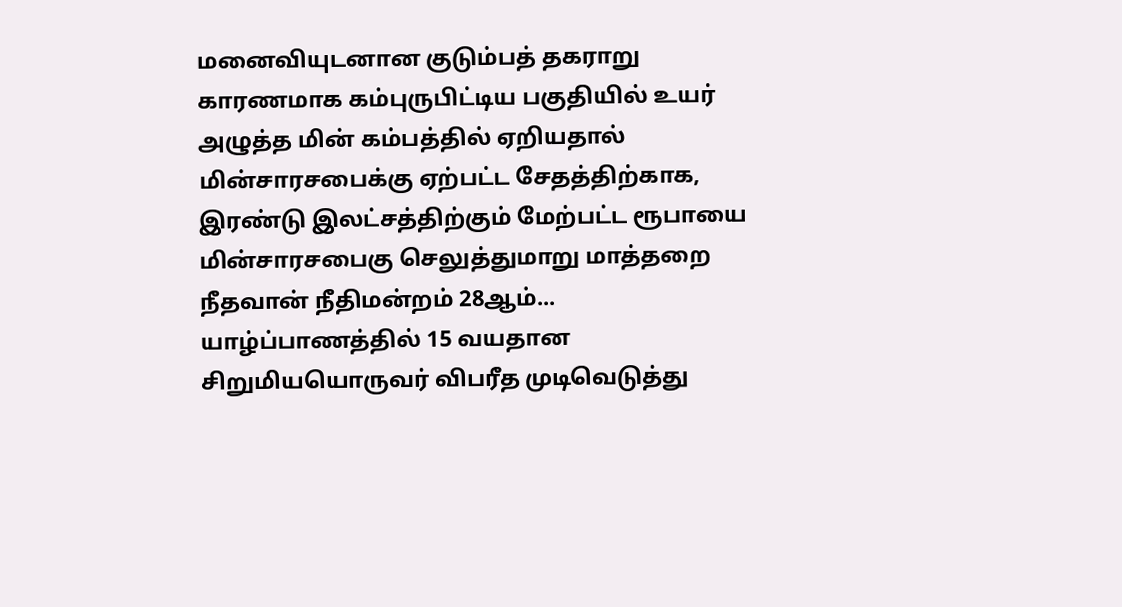மனைவியுடனான குடும்பத் தகராறு காரணமாக கம்புருபிட்டிய பகுதியில் உயர் அழுத்த மின் கம்பத்தில் ஏறியதால் மின்சாரசபைக்கு ஏற்பட்ட சேதத்திற்காக, இரண்டு இலட்சத்திற்கும் மேற்பட்ட ரூபாயை மின்சாரசபைகு செலுத்துமாறு மாத்தறை நீதவான் நீதிமன்றம் 28ஆம்...
யாழ்ப்பாணத்தில் 15 வயதான சிறுமியயொருவர் விபரீத முடிவெடுத்து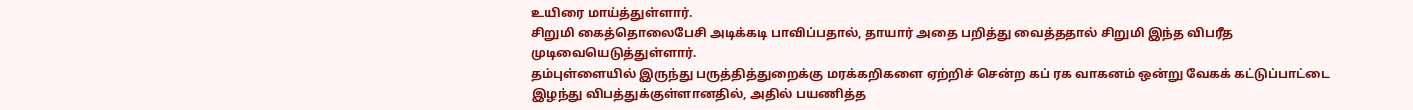உயிரை மாய்த்துள்ளார்.
சிறுமி கைத்தொலைபேசி அடிக்கடி பாவிப்பதால், தாயார் அதை பறித்து வைத்ததால் சிறுமி இந்த விபரீத முடிவையெடுத்துள்ளார்.
தம்புள்ளையில் இருந்து பருத்தித்துறைக்கு மரக்கறிகளை ஏற்றிச் சென்ற கப் ரக வாகனம் ஒன்று வேகக் கட்டுப்பாட்டை இழந்து விபத்துக்குள்ளானதில், அதில் பயணித்த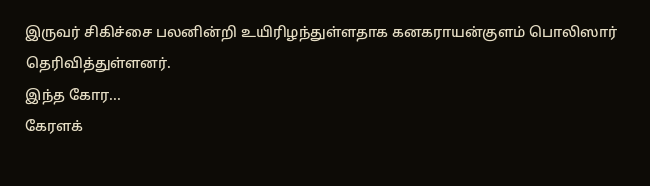இருவர் சிகிச்சை பலனின்றி உயிரிழந்துள்ளதாக கனகராயன்குளம் பொலிஸார் தெரிவித்துள்ளனர்.
இந்த கோர...
கேரளக்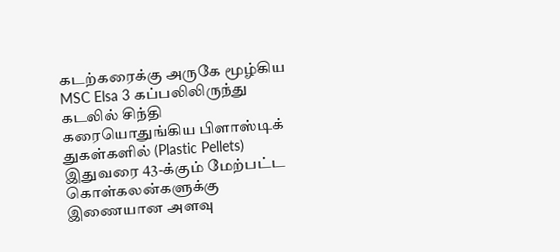கடற்கரைக்கு அருகே மூழ்கிய MSC Elsa 3 கப்பலிலிருந்து கடலில் சிந்தி கரையொதுங்கிய பிளாஸ்டிக் துகள்களில் (Plastic Pellets) இதுவரை 43-க்கும் மேற்பட்ட கொள்கலன்களுக்கு இணையான அளவு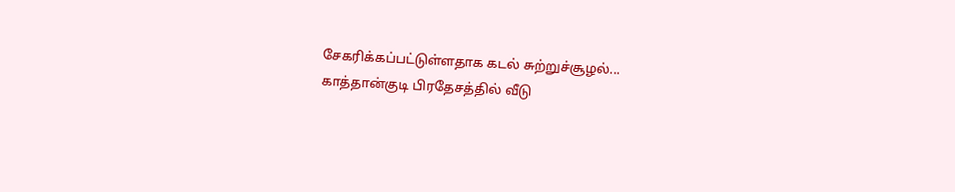சேகரிக்கப்பட்டுள்ளதாக கடல் சுற்றுச்சூழல்...
காத்தான்குடி பிரதேசத்தில் வீடு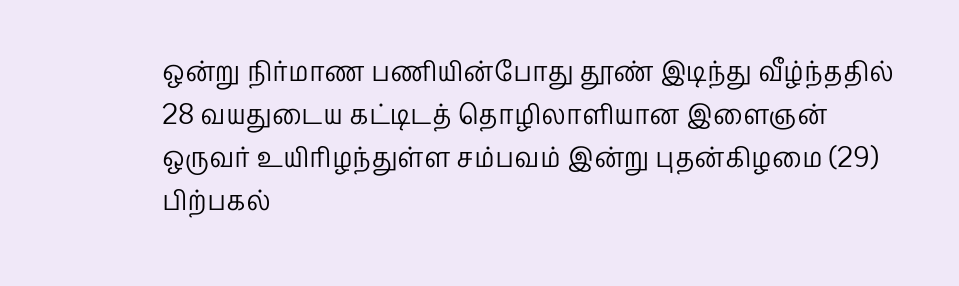ஒன்று நிர்மாண பணியின்போது தூண் இடிந்து வீழ்ந்ததில் 28 வயதுடைய கட்டிடத் தொழிலாளியான இளைஞன் ஒருவர் உயிரிழந்துள்ள சம்பவம் இன்று புதன்கிழமை (29) பிற்பகல்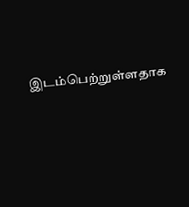இடம்பெற்றுள்ளதாக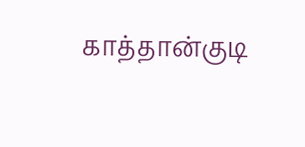காத்தான்குடி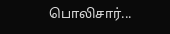பொலிசார்...